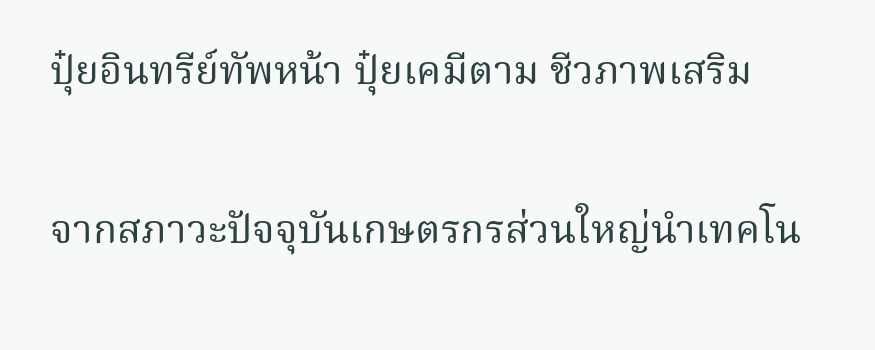ปุ๋ยอินทรีย์ทัพหน้า ปุ๋ยเคมีตาม ชีวภาพเสริม

จากสภาวะปัจจุบันเกษตรกรส่วนใหญ่นำเทคโน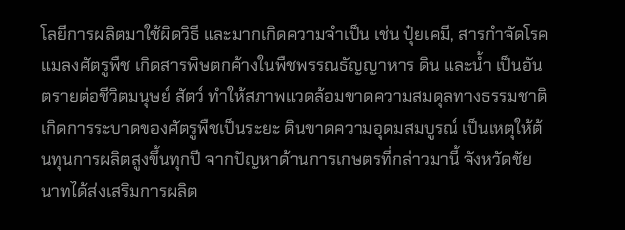โลยีการผลิตมาใช้ผิดวิธี และมากเกิดความจำเป็น เช่น ปุ๋ยเคมี, สารกำจัดโรคแมลงศัตรูพืช เกิดสารพิษตกค้างในพืชพรรณธัญญาหาร ดิน และน้ำ เป็นอันตรายต่อชีวิตมนุษย์ สัตว์ ทำให้สภาพแวดล้อมขาดความสมดุลทางธรรมชาติ เกิดการระบาดของศัตรูพืชเป็นระยะ ดินขาดความอุดมสมบูรณ์ เป็นเหตุให้ต้นทุนการผลิตสูงขึ้นทุกปี จากปัญหาด้านการเกษตรที่กล่าวมานี้ จังหวัดชัยนาทได้ส่งเสริมการผลิต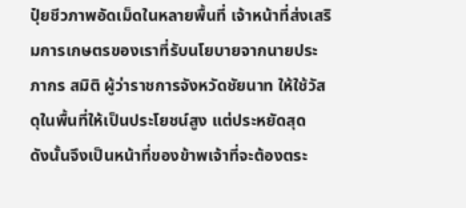ปุ๋ยชีวภาพอัดเม็ดในหลายพื้นที่ เจ้าหน้าที่ส่งเสริมการเกษตรของเราที่รับนโยบายจากนายประภากร สมิติ ผู้ว่าราชการจังหวัดชัยนาท ให้ใช้วัสดุในพื้นที่ให้เป็นประโยชน์สูง แต่ประหยัดสุด
ดังนั้นจึงเป็นหน้าที่ของข้าพเจ้าที่จะต้องตระ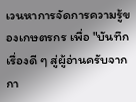เวนหาการจัดการความรู้ของเกษตรกร เพื่อ "บันทึกเรื่องดี ๆ สู่ผู้อ่านครับจากกา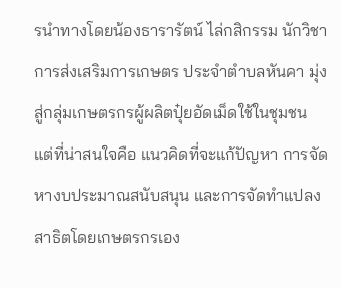รนำทางโดยน้องธารารัตน์ ไล่กสิกรรม นักวิชาการส่งเสริมการเกษตร ประจำตำบลหันคา มุ่งสู่กลุ่มเกษตรกรผู้ผลิตปุ๋ยอัดเม็ดใช้ในชุมชน แต่ที่น่าสนใจคือ แนวคิดที่จะแก้ปัญหา การจัดหางบประมาณสนับสนุน และการจัดทำแปลงสาธิตโดยเกษตรกรเอง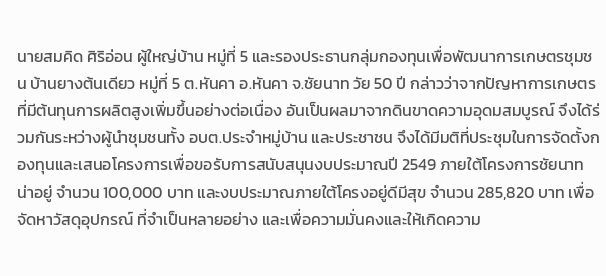นายสมคิด ศิริอ่อน ผู้ใหญ่บ้าน หมู่ที่ 5 และรองประธานกลุ่มกองทุนเพื่อพัฒนาการเกษตรชุมชน บ้านยางต้นเดียว หมู่ที่ 5 ต.หันคา อ.หันคา จ.ชัยนาท วัย 50 ปี กล่าวว่าจากปัญหาการเกษตรที่มีต้นทุนการผลิตสูงเพิ่มขึ้นอย่างต่อเนื่อง อันเป็นผลมาจากดินขาดความอุดมสมบูรณ์ จึงได้ร่วมกันระหว่างผู้นำชุมชนทั้ง อบต.ประจำหมู่บ้าน และประชาชน จึงได้มีมติที่ประชุมในการจัดตั้งกองทุนและเสนอโครงการเพื่อขอรับการสนับสนุนงบประมาณปี 2549 ภายใต้โครงการชัยนาทน่าอยู่ จำนวน 100,000 บาท และงบประมาณภายใต้โครงอยู่ดีมีสุข จำนวน 285,820 บาท เพื่อจัดหาวัสดุอุปกรณ์ ที่จำเป็นหลายอย่าง และเพื่อความมั่นคงและให้เกิดความ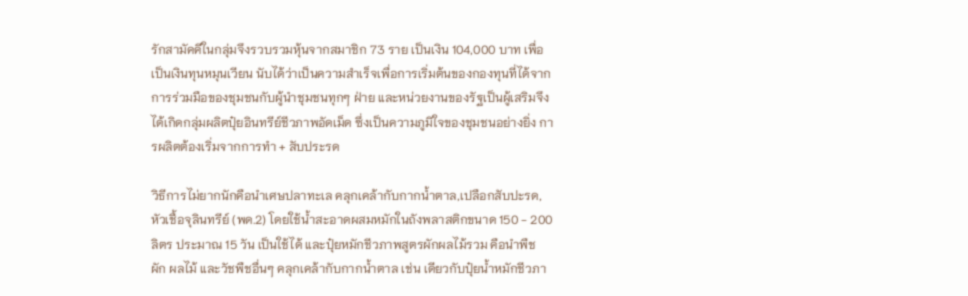รักสามัคคีในกลุ่มจึงรวบรวมหุ้นจากสมาชิก 73 ราย เป็นเงิน 104,000 บาท เพื่อเป็นเงินทุนหมุนเวียน นับได้ว่าเป็นความสำเร็จเพื่อการเริ่มต้นของกองทุนที่ได้จากการร่วมมือของชุมชนกับผู้นำชุมชนทุกๆ ฝ่าย และหน่วยงานของรัฐเป็นผู้เสริมจึงได้เกิดกลุ่มผลิตปุ๋ยอินทรีย์ชีวภาพอัดเม็ด ซึ่งเป็นความภูมิใจของชุมชนอย่างยิ่ง การผลิตต้องเริ่มจากการทำ + สับประรด

วิธีการไม่ยากนักคือนำเศษปลาทะเล คลุกเคล้ากับกากน้ำตาล,เปลือกสับปะรด,หัวเชื้อจุลินทรีย์ (พด.2) โดยใช้น้ำสะอาดผสมหมักในถังพลาสติกขนาด 150 - 200 ลิตร ประมาณ 15 วัน เป็นใช้ได้ และปุ๋ยหมักชีวภาพสูตรผักผลไม้รวม คือนำพืช ผัก ผลไม้ และวัชพืชอื่นๆ คลุกเคล้ากับกากน้ำตาล เช่น เดียวกับปุ๋ยน้ำหมักชีวภา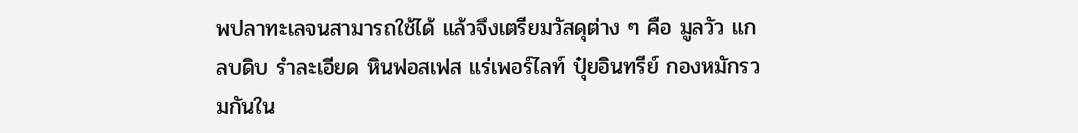พปลาทะเลจนสามารถใช้ได้ แล้วจึงเตรียมวัสดุต่าง ๆ คือ มูลวัว แกลบดิบ รำละเอียด หินฟอสเฟส แร่เพอร์ไลท์ ปุ๋ยอินทรีย์ กองหมักรวมกันใน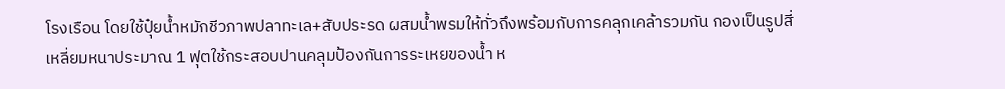โรงเรือน โดยใช้ปุ๋ยน้ำหมักชีวภาพปลาทะเล+สับประรด ผสมน้ำพรมให้ทั่วถึงพร้อมกับการคลุกเคล้ารวมกัน กองเป็นรูปสี่เหลี่ยมหนาประมาณ 1 ฟุตใช้กระสอบปานคลุมป้องกันการระเหยของน้ำ ห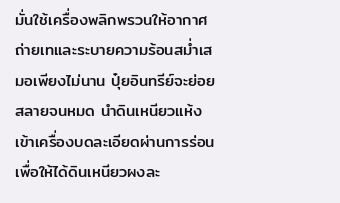มั่นใช้เครื่องพลิกพรวนให้อากาศถ่ายเทและระบายความร้อนสม่ำเสมอเพียงไม่นาน ปุ๋ยอินทรีย์จะย่อยสลายจนหมด นำดินเหนียวแห้งเข้าเครื่องบดละเอียดผ่านการร่อนเพื่อให้ได้ดินเหนียวผงละ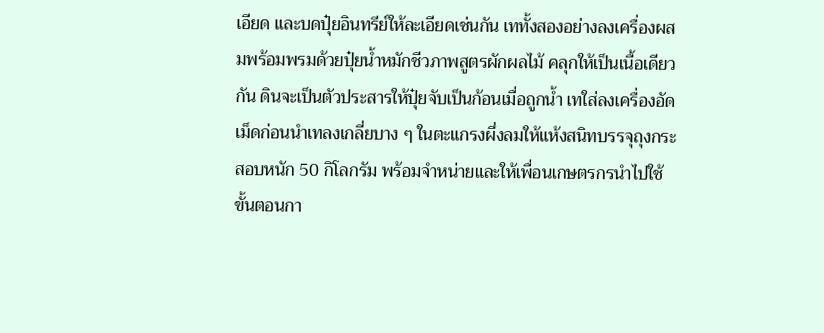เอียด และบดปุ๋ยอินทรีย์ให้ละเอียดเช่นกัน เททั้งสองอย่างลงเครื่องผสมพร้อมพรมด้วยปุ๋ยน้ำหมักชีวภาพสูตรผักผลไม้ คลุกให้เป็นเนื้อเดียวกัน ดินจะเป็นตัวประสารให้ปุ๋ยจับเป็นก้อนเมื่อถูกน้ำ เทใส่ลงเครื่องอัดเม็ดก่อนนำเทลงเกลี่ยบาง ๆ ในตะแกรงผึ่งลมให้แห้งสนิทบรรจุถุงกระสอบหนัก 50 กิโลกรัม พร้อมจำหน่ายและให้เพื่อนเกษตรกรนำไปใช้
ขั้นตอนกา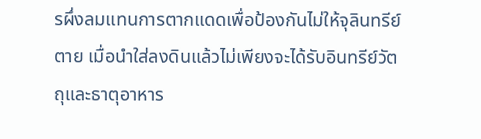รผึ่งลมแทนการตากแดดเพื่อป้องกันไม่ให้จุลินทรีย์ตาย เมื่อนำใส่ลงดินแล้วไม่เพียงจะได้รับอินทรีย์วัตถุและธาตุอาหาร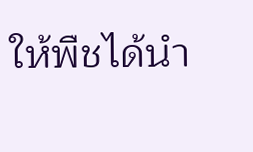ให้พืชได้นำ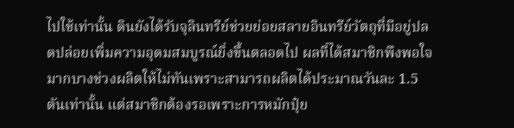ไปใช้เท่านั้น ดินยังได้รับจุลินทรีย์ช่วยย่อยสลายอินทรีย์วัตถุที่มีอยู่ปลดปล่อยเพิ่มความอุดมสมบูรณ์ยิ่งขึ้นตลอดไป ผลที่ได้สมาชิกพึงพอใจมากบางช่วงผลิตให้ไม่ทันเพราะสามารถผลิตได้ประมาณวันละ 1.5 ตันเท่านั้น แต่สมาชิกต้องรอเพราะการหมักปุ๋ย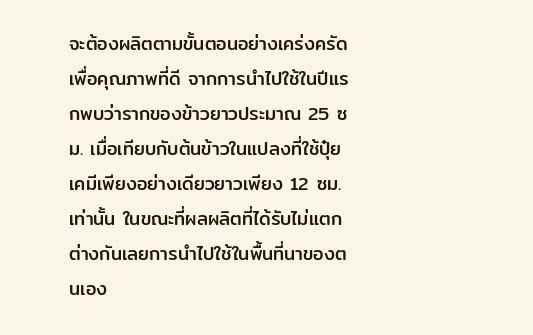จะต้องผลิตตามขั้นตอนอย่างเคร่งครัดเพื่อคุณภาพที่ดี จากการนำไปใช้ในปีแรกพบว่ารากของข้าวยาวประมาณ 25 ซม. เมื่อเทียบกับต้นข้าวในแปลงที่ใช้ปุ๋ยเคมีเพียงอย่างเดียวยาวเพียง 12 ซม. เท่านั้น ในขณะที่ผลผลิตที่ได้รับไม่แตกต่างกันเลยการนำไปใช้ในพื้นที่นาของตนเอง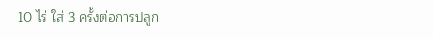10 ไร่ ใส่ 3 ครั้งต่อการปลูก